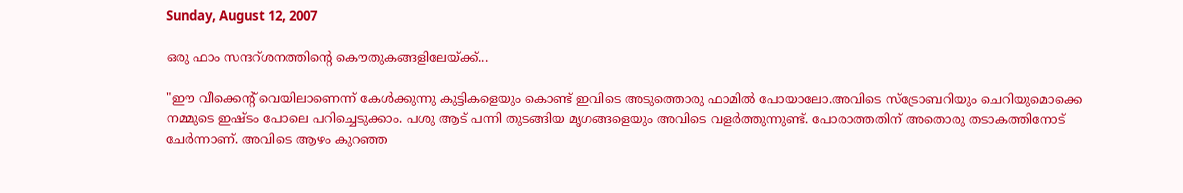Sunday, August 12, 2007

ഒരു ഫാം സന്ദറ്ശനത്തിന്‍റെ കൌതുകങ്ങളിലേയ്ക്ക്...

"ഈ വീക്കെന്‍റ് വെയിലാണെന്ന് കേള്‍ക്കുന്നു കുട്ടികളെയും കൊണ്ട് ഇവിടെ അടുത്തൊരു ഫാമില്‍ പോയാലോ.അവിടെ സ്ട്രോബറിയും ചെറിയുമൊക്കെ നമ്മുടെ ഇഷ്ടം പോലെ പറിച്ചെടുക്കാം. പശു ആട് പന്നി തുടങ്ങിയ മൃഗങ്ങളെയും അവിടെ വളര്‍ത്തുന്നുണ്ട്. പോരാത്തതിന് അതൊരു തടാകത്തിനോട് ചേര്‍ന്നാണ്. അവിടെ ആഴം കുറഞ്ഞ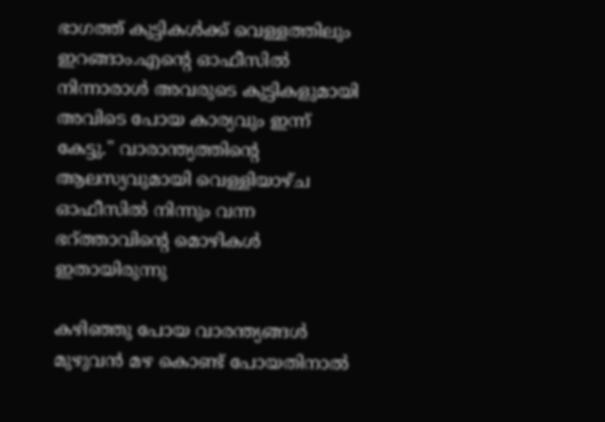ഭാഗത്ത് കുട്ടികള്‍ക്ക് വെള്ളത്തിലും ഇറങ്ങാം.എന്‍റെ ഓഫീസില്‍ നിന്നാരാള്‍ അവരുടെ കുട്ടികളുമായി അവിടെ പോയ കാര്യവും ഇന്ന് കേട്ടു." വാരാന്ത്യത്തിന്‍റെ ആലസ്യവുമായി വെള്ളിയാഴ്ച ഓഫീസില്‍ നിന്നും വന്ന ഭറ്ത്താവിന്‍റെ മൊഴികള്‍ ഇതായിരുന്നു

കഴിഞ്ഞു പോയ വാരന്ത്യങ്ങള്‍ മുഴുവന്‍ മഴ കൊണ്ട് പോയതിനാല്‍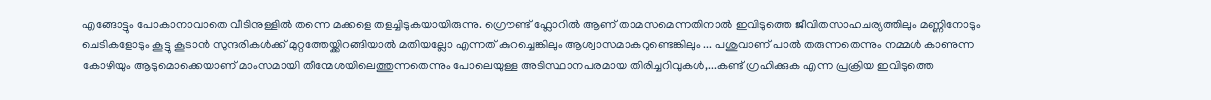എങ്ങോട്ടും പോകാനാവാതെ വീടിനുള്ളില്‍ തന്നെ മക്കളെ തളച്ചിടുകയായിരുന്നു. ഗ്രൌണ്ട് ഫ്ലോറില്‍ ആണ് താമസമെന്നതിനാല്‍ ഇവിടുത്തെ ജീവിതസാഹചര്യത്തിലും മണ്ണിനോടും ചെടികളോടും കൂട്ടു കൂടാന്‍ സുന്ദരികള്‍ക്ക് മുറ്റത്തേയ്ക്കിറങ്ങിയാല്‍ മതിയല്ലോ എന്നത് കുറച്ചെങ്കിലും ആശ്വാസമാകറുണ്ടെങ്കിലും ... പശുവാണ് പാല്‍ തരുന്നതെന്നും നമ്മള്‍ കാണുന്ന കോഴിയും ആടുമൊക്കെയാണ് മാംസമായി തീന്മേശയിലെത്തുന്നതെന്നും പോലെയുള്ള അടിസ്ഥാനപരമായ തിരിച്ചറിവുകള്‍,...കണ്ട് ഗ്രഹിക്കുക എന്ന പ്രക്രിയ ഇവിടുത്തെ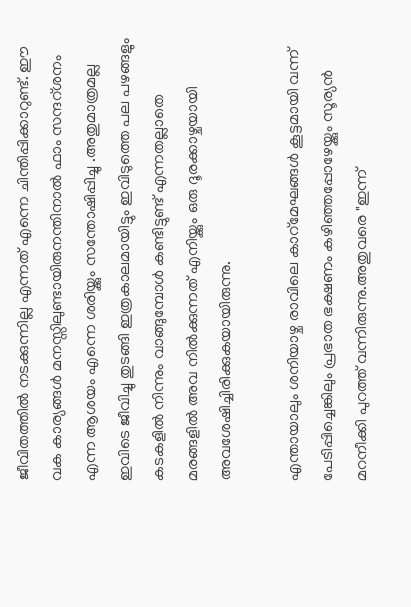ജീവിതത്തില്‍ നടക്കുന്നില്ല എന്നത് എന്നെ ചിന്തിപ്പിക്കാറുണ്ട്. ഈ വക കാര്യങ്ങള്‍ മനസ്സിലുണ്ടായിരുനന്തിനാല്‍ ഫാം സന്ദറ്ശനം എന്ന ആശയം എന്നെ ശരിയ്ക്കും സന്തോഷിപ്പിച്ചു .അതുമാത്രമല്ല ഇവിടെ ജീവിച്ചു തുടങ്ങി ഇത്രകാലമായിട്ടും ഇവിടുത്തെ പല പഴങ്ങളും കടകളില്‍ നിന്നും വാങ്ങുമ്പോള്‍ കണ്ടിട്ടുണ്ട് എന്നതല്ലാതെ മരങ്ങളില്‍ അവ നില്‍ക്കുന്നത് എനിയ്ക്കും ഒരു ദൂരക്കാഴ്ചയായി അവശേഷിച്ചിരിക്കുകയായിരുന്നു.

എന്തായാലും ശനിയാഴ്ച രാവിലെ കാറ്മേഘങ്ങള്‍ കൂട്ടമായി വന്ന് പേടിപ്പിച്ചെങ്കിലും പ്രഭാത ഭക്ഷണം കഴിഞ്ഞപ്പോഴേയ്ക്കും സൂര്യന്‍ മറനീക്കി പുറത്ത് വന്നിരുന്നു.അതുവരെ "ഇന്ന്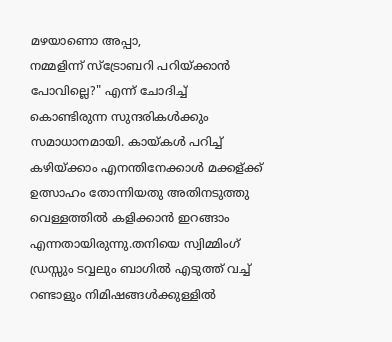മഴയാണൊ അപ്പാ,
നമ്മളിന്ന് സ്ട്രോബറി പറിയ്ക്കാന്‍ പോവില്ലെ?" എന്ന് ചോദിച്ച് കൊണ്ടിരുന്ന സുന്ദരികള്‍ക്കും സമാധാനമായി. കായ്കള്‍ പറിച്ച് കഴിയ്ക്കാം എനന്തിനേക്കാള്‍ മക്കള്ക്ക് ഉത്സാഹം തോന്നിയതു അതിനടുത്തു വെള്ളത്തില്‍ കളിക്കാന്‍ ഇറങ്ങാം എന്നതായിരുന്നു.തനിയെ സ്വിമ്മിംഗ് ഡ്രസ്സും ടവ്വലും ബാഗില്‍ എടുത്ത് വച്ച് റണ്ടാളും നിമിഷങ്ങള്‍ക്കുള്ളില്‍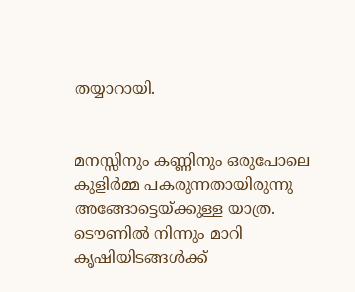തയ്യാറായി.


മന‍സ്സിനും കണ്ണിനും ഒരുപോലെ കുളിര്‍മ്മ പകരുന്നതായിരുന്നു അങ്ങോട്ടെയ്ക്കുള്ള യാത്ര. ടൌണില്‍ നിന്നും മാറി കൃഷിയിടങ്ങള്‍ക്ക്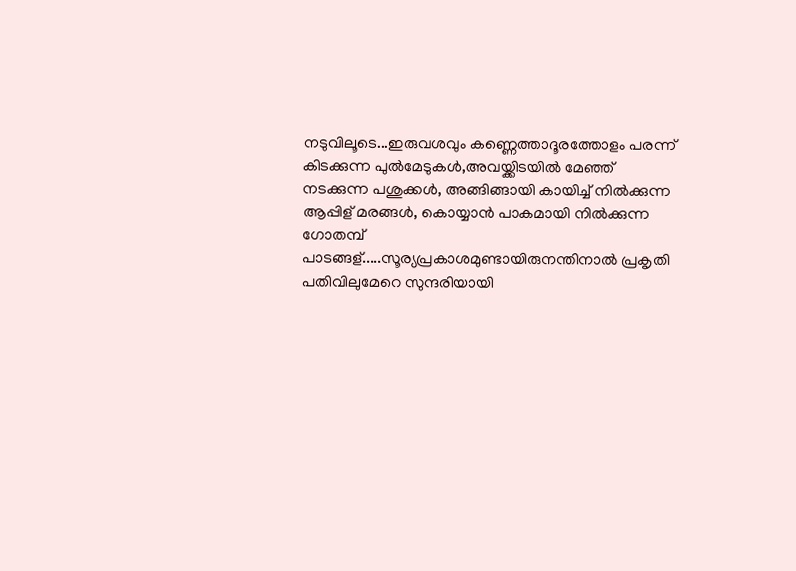നടുവിലൂടെ...ഇരുവശവും കണ്ണെത്താദൂരത്തോളം പരന്ന് കിടക്കുന്ന പുല്‍മേടുകള്‍,അവയ്ക്കിടയില്‍ മേഞ്ഞ് നടക്കുന്ന പശുക്കള്‍, അങ്ങിങ്ങായി കായിച്ച് നില്‍ക്കുന്ന ആപ്പിള് മരങ്ങള്‍, കൊയ്യാന്‍ പാകമായി നില്‍ക്കുന്ന ഗോതമ്പ് പാടങ്ങള്.....സൂര്യപ്രകാശമുണ്ടായിരുനന്തിനാല്‍ പ്രകൃതി പതിവിലുമേറെ സുന്ദരിയായി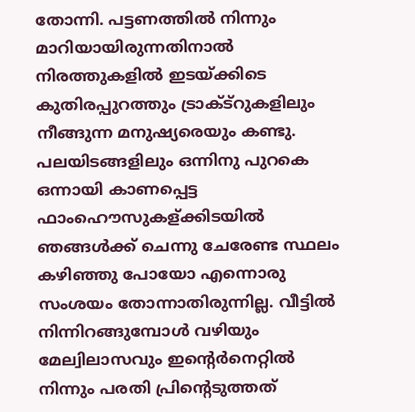തോന്നി. പട്ടണത്തില്‍ നിന്നും മാറിയായിരുന്നതിനാല്‍ നിരത്തുകളില്‍ ഇടയ്ക്കിടെ കുതിരപ്പുറത്തും ട്രാക്ട്റുകളിലും നീങ്ങുന്ന മനുഷ്യരെയും കണ്ടു. പലയിടങ്ങളിലും ഒന്നിനു പുറകെ ഒന്നായി കാണപ്പെട്ട ഫാംഹൌസുകള്ക്കിടയില്‍ ഞങ്ങള്‍ക്ക് ചെന്നു ചേരേണ്ട സ്ഥലം കഴിഞ്ഞു പോയോ എന്നൊരു സംശയം തോന്നാതിരുന്നില്ല. വീട്ടില്‍ നിന്നിറങ്ങുമ്പോള്‍ വഴിയും മേല്വിലാസവും ഇന്‍റെര്‍നെറ്റില്‍ നിന്നും പരതി പ്രിന്‍റെടുത്തത്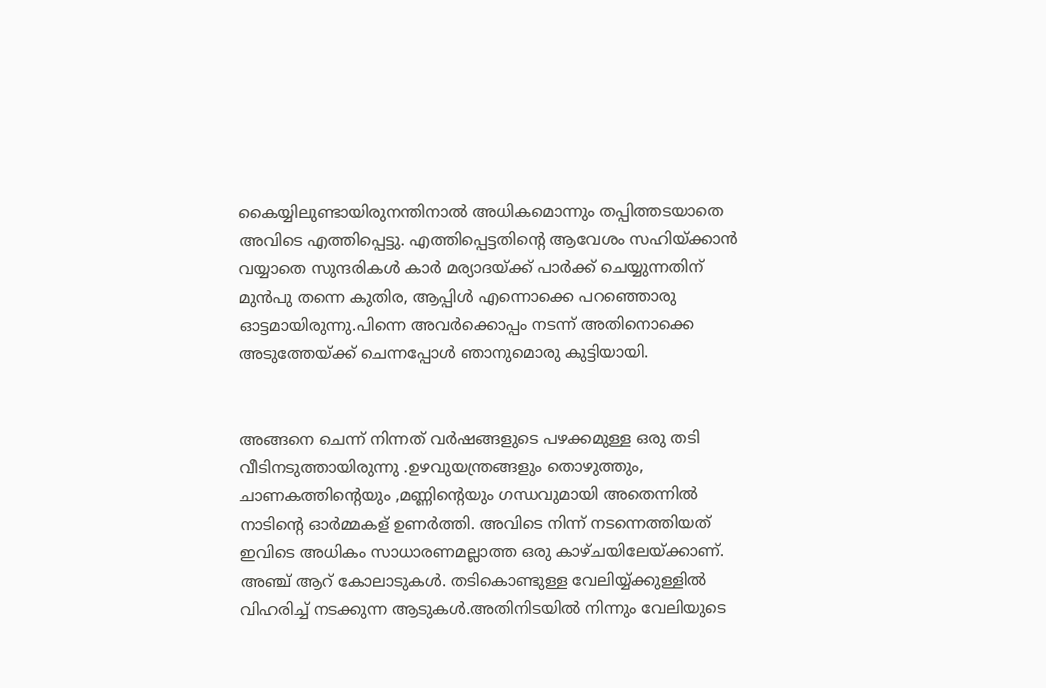കൈയ്യിലുണ്ടായിരുനന്തിനാല്‍ അധികമൊന്നും തപ്പിത്തടയാതെ അവിടെ എത്തിപ്പെട്ടു. എത്തിപ്പെട്ടതിന്‍റെ ആവേശം സഹിയ്ക്കാന്‍ വയ്യാതെ സുന്ദരികള്‍ കാര്‍ മര്യാദയ്ക്ക് പാര്‍ക്ക് ചെയ്യുന്നതിന് മുന്‍പു തന്നെ കുതിര, ആപ്പിള്‍ എന്നൊക്കെ പറഞ്ഞൊരു ഓട്ടമായിരുന്നു.പിന്നെ അവര്‍ക്കൊപ്പം നടന്ന് അതിനൊക്കെ അടുത്തേയ്ക്ക് ചെന്നപ്പോള്‍ ഞാനുമൊരു കുട്ടിയായി.


അങ്ങനെ ചെന്ന് നിന്നത് വര്‍ഷങ്ങളുടെ പഴക്കമുള്ള ഒരു തടി വീടിനടുത്തായിരുന്നു .ഉഴവുയന്ത്രങ്ങളും തൊഴുത്തും, ചാണകത്തിന്‍റെയും ,മണ്ണിന്‍റെയും ഗന്ധവുമായി അതെന്നില്‍ നാടിന്‍റെ ഓര്‍മ്മകള് ഉണര്‍ത്തി. അവിടെ നിന്ന് നടന്നെത്തിയത് ഇവിടെ അധികം സാധാരണമല്ലാത്ത ഒരു കാഴ്ചയിലേയ്ക്കാണ്. അഞ്ച് ആറ് കോലാടുകള്‍. തടികൊണ്ടുള്ള വേലിയ്യ്ക്കുള്ളില്‍ വിഹരിച്ച് നടക്കുന്ന ആടുകള്‍.അതിനിടയില്‍ നിന്നും വേലിയുടെ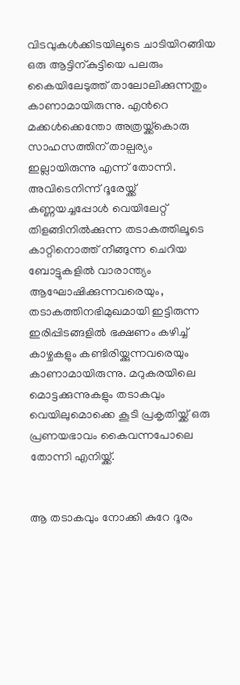വിടവുകള്‍ക്കിടയിലൂടെ ചാടിയിറങ്ങിയ ഒരു ആട്ടിന്കുട്ടിയെ പലരും കൈയിലേടുത്ത് താലോലിക്കുന്നതും കാണാമായിരുന്നു. എന്‍റെ മക്കള്‍ക്കെന്തോ അത്രയ്ക്ക്കൊരു സാഹസത്തിന് താല്പര്യം ഇല്ലായിരുന്നു എന്ന് തോന്നി. അവിടെനിന്ന് ദൂരേയ്ക്ക് കണ്ണയച്ചപ്പോള്‍ വെയിലേറ്റ് തിളങ്ങിനില്‍ക്കുന്ന തടാകത്തിലൂടെ കാറ്റിനൊത്ത് നീങ്ങുന്ന ചെറിയ ബോട്ടുകളില്‍ വാരാന്ത്യം ആഘോഷിക്കുന്നവരെയും, തടാകത്തിനഭിമുഖമായി ഇട്ടിരുന്ന ഇരിപ്പിടങ്ങളില്‍ ഭക്ഷണം കഴിച്ച് കാഴ്ചകളും കണ്ടിരിയ്ക്കുന്നവരെയും കാണാമായിരുന്നു. മറുകരയിലെ മൊട്ടക്കുന്നുകളും തടാകവും വെയിലുമൊക്കെ കൂടി പ്രകൃതിയ്ക്ക് ഒരു പ്രണയഭാവം കൈവന്നപോലെ തോന്നി എനിയ്ക്ക്.


ആ തടാകവും നോക്കി കുറേ ദൂരം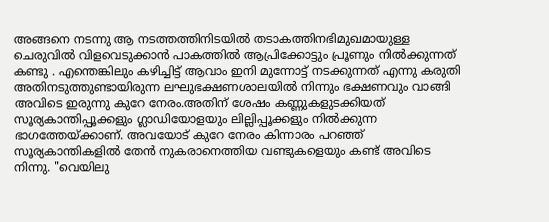അങ്ങനെ നടന്നു ആ നടത്തത്തിനിടയില്‍ തടാകത്തിനഭിമുഖമായുള്ള ചെരുവില്‍ വിളവെടുക്കാന്‍ പാകത്തില്‍ ആപ്രിക്കോട്ടും പ്രൂണും നില്‍ക്കുന്നത് കണ്ടു . എന്തെങ്കിലും കഴിച്ചിട്ട് ആവാം ഇനി മുന്നോട്ട് നടക്കുന്നത് എന്നു കരുതി അതിനടുത്തുണ്ടായിരുന്ന ലഘുഭക്ഷണശാലയില്‍ നിന്നും ഭക്ഷണവും വാങ്ങി അവിടെ ഇരുന്നു കുറേ നേരം.അതിന് ശേഷം കണ്ണുകളുടക്കിയത് സൂര്യകാന്തിപ്പൂക്കളും ഗ്ലാഡിയോളയും ലില്ലിപ്പൂക്കളും നില്‍ക്കുന്ന ഭാഗത്തേയ്ക്കാണ്. അവയോട് കുറേ നേരം കിന്നാരം പറഞ്ഞ് സൂര്യകാന്തികളില്‍ തേന്‍ നുകരാനെത്തിയ വണ്ടുകളെയും കണ്ട് അവിടെ നിന്നു. "വെയിലു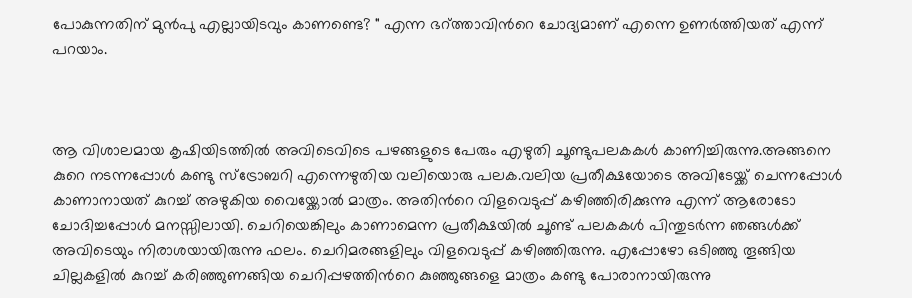പോകുന്നതിന് മുന്‍പു എല്ലായിടവും കാണണ്ടെ? " എന്ന ഭറ്ത്താവിന്‍റെ ചോദ്യമാണ് എന്നെ ഉണര്‍ത്തിയത് എന്ന് പറയാം.



ആ വിശാലമായ കൃഷിയിടത്തില്‍ അവിടെവിടെ പഴങ്ങളുടെ പേരും എഴുതി ചൂണ്ടുപലകകള്‍ കാണിച്ചിരുന്നു.അങ്ങനെ കുറെ നടന്നപ്പോള്‍ കണ്ടു സ്ട്രോബറി എന്നെഴുതിയ വലിയൊരു പലക.വലിയ പ്രതീക്ഷയോടെ അവിടേയ്ക്ക് ചെന്നപ്പോള്‍ കാണാനായത് കുറച്ച് അഴുകിയ വൈയ്ക്കോല്‍ മാത്രം. അതിന്‍റെ വിളവെടുപ്പ് കഴിഞ്ഞിരിക്കുന്നു എന്ന് ആരോടോ ചോദിച്ചപ്പോള്‍ മനസ്സിലായി. ചെറിയെങ്കിലും കാണാമെന്ന പ്രതീക്ഷയില്‍ ചൂണ്ട് പലകകള്‍ പിന്തുടര്‍ന്ന ഞങ്ങള്‍ക്ക് അവിടെയും നിരാശയായിരുന്നു ഫലം. ചെറിമരങ്ങളിലും വിളവെടുപ്പ് കഴിഞ്ഞിരുന്നു. എപ്പോഴോ ഒടിഞ്ഞു തൂങ്ങിയ ചില്ലകളില്‍ കുറച്ച് കരിഞ്ഞുണങ്ങിയ ചെറിപ്പഴത്തിന്‍റെ കുഞ്ഞുങ്ങളെ മാത്രം കണ്ടു പോരാനായിരുന്നു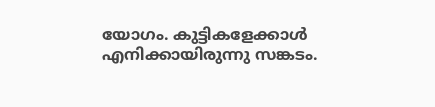യോഗം. കുട്ടികളേക്കാള്‍ എനിക്കായിരുന്നു സങ്കടം.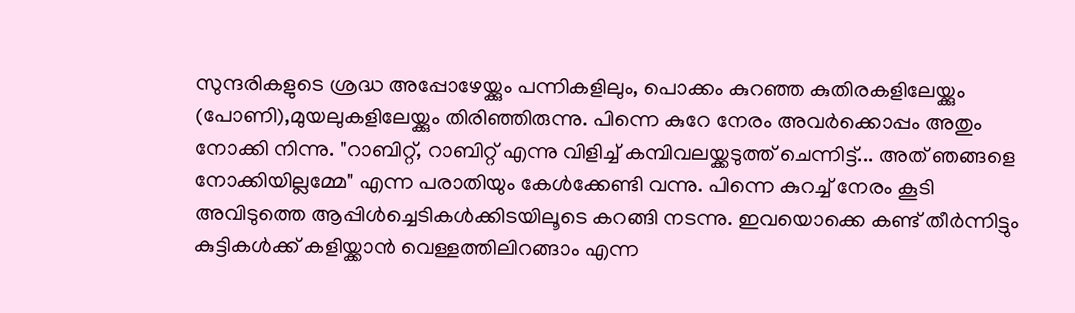സുന്ദരികളുടെ ശ്രദ്ധ അപ്പോഴേയ്ക്കും പന്നികളിലും, പൊക്കം കുറഞ്ഞ കുതിരകളിലേയ്ക്കും (പോണി),മുയലുകളിലേയ്ക്കും തിരിഞ്ഞിരുന്നു. പിന്നെ കുറേ നേരം അവര്‍ക്കൊപ്പം അതും നോക്കി നിന്നു. "റാബിറ്റ്, റാബിറ്റ് എന്നു വിളിച്ച് കമ്പിവലയ്ക്കടുത്ത് ചെന്നിട്ട്... അത് ഞങ്ങളെ നോക്കിയില്ലമ്മേ" എന്ന പരാതിയും കേള്‍ക്കേണ്ടി വന്നു. പിന്നെ കുറച്ച് നേരം കൂടി അവിടുത്തെ ആപ്പിള്‍ച്ചെടികള്‍ക്കിടയിലൂടെ കറങ്ങി നടന്നു. ഇവയൊക്കെ കണ്ട് തീര്‍ന്നിട്ടും കുട്ടികള്‍ക്ക് കളിയ്ക്കാന്‍ വെള്ളത്തിലിറങ്ങാം എന്ന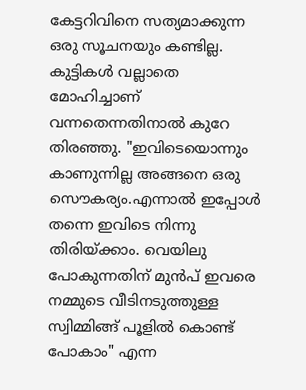കേട്ടറിവിനെ സത്യമാക്കുന്ന ഒരു സൂചനയും കണ്ടില്ല. കുട്ടികള്‍ വല്ലാതെ മോഹിച്ചാണ് വന്നതെന്നതിനാല്‍ കുറേ തിരഞ്ഞു. "ഇവിടെയൊന്നും കാണുന്നില്ല അങ്ങനെ ഒരു സൌകര്യം.എന്നാല്‍ ഇപ്പോള്‍ തന്നെ ഇവിടെ നിന്നു തിരിയ്ക്കാം. വെയിലു പോകുന്നതിന് മുന്‍പ് ഇവരെ നമ്മുടെ വീടിനടുത്തുള്ള സ്വിമ്മിങ്ങ് പൂളില്‍ കൊണ്ട് പോകാം" എന്ന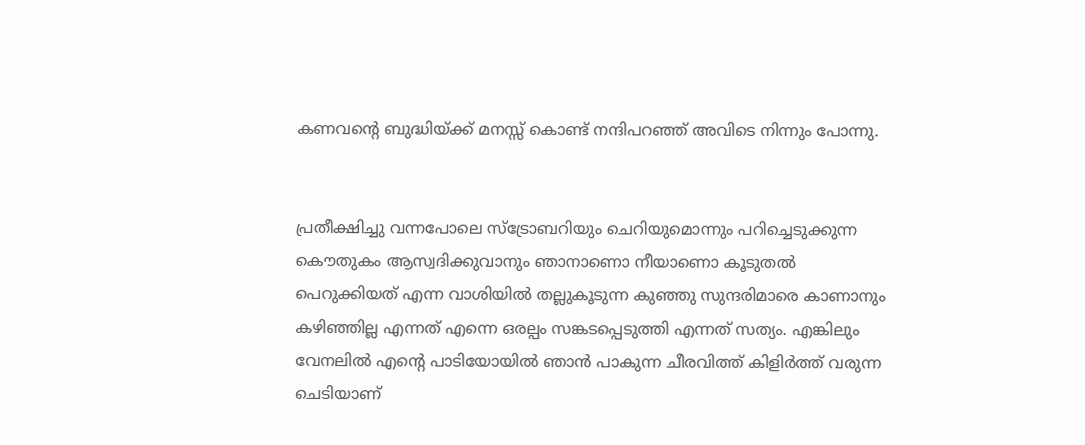കണവന്‍റെ ബുദ്ധിയ്ക്ക് മനസ്സ് കൊണ്ട് നന്ദിപറഞ്ഞ് അവിടെ നിന്നും പോന്നു.


പ്രതീക്ഷിച്ചു വന്നപോലെ സ്ട്രോബറിയും ചെറിയുമൊന്നും പറിച്ചെടുക്കുന്ന കൌതുകം ആസ്വദിക്കുവാനും ഞാനാണൊ നീയാണൊ കൂടുതല്‍ പെറുക്കിയത് എന്ന വാശിയില്‍ തല്ലുകൂടുന്ന കുഞ്ഞു സുന്ദരിമാരെ കാണാനും കഴിഞ്ഞില്ല എന്നത് എന്നെ ഒരല്പം സങ്കടപ്പെടുത്തി എന്നത് സത്യം. എങ്കിലും വേനലില്‍ എന്റെ പാടിയോയില്‍ ഞാന്‍ പാകുന്ന ചീരവിത്ത് കിളിര്‍ത്ത് വരുന്ന ചെടിയാണ്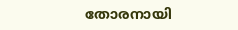തോരനായി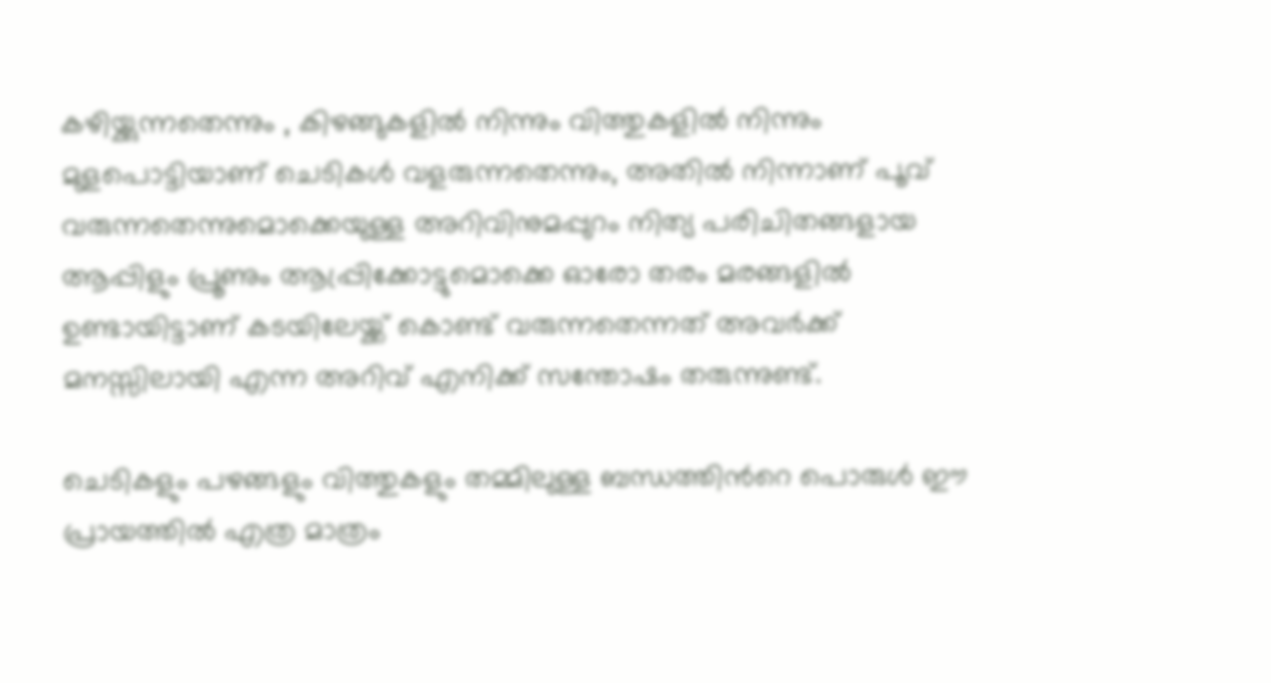കഴിയ്ക്കുന്നതെന്നും , കിഴങ്ങുകളില്‍ നിന്നും വിത്തുകളില്‍ നിന്നും മുളപൊട്ടിയാണ് ചെടികള്‍ വളരുന്നതെന്നും, അതില്‍ നിന്നാണ് പൂവ് വരുന്നതെന്നുമൊക്കെയുള്ള അറിവിനുമപ്പുറം നിത്യ പരിചിതങ്ങളായ ആപ്പിളും പ്രൂണും ആപ്പ്രിക്കോട്ടുമൊക്കെ ഓരോ തരം മരങ്ങളില്‍ ഉണ്ടായിട്ടാണ് കടയിലേയ്ക്ക് കൊണ്ട് വരുന്നതെന്നത് അവര്‍ക്ക് മനസ്സിലായി എന്ന അറിവ് എനിക്ക് സന്തോഷം തരുന്നുണ്ട്.

ചെടികളും പഴങ്ങളും വിത്തുകളും തമ്മിലുള്ള ബന്ധത്തിന്‍റെ പൊരുള്‍ ഈ പ്രായത്തില്‍ എത്ര മാത്രം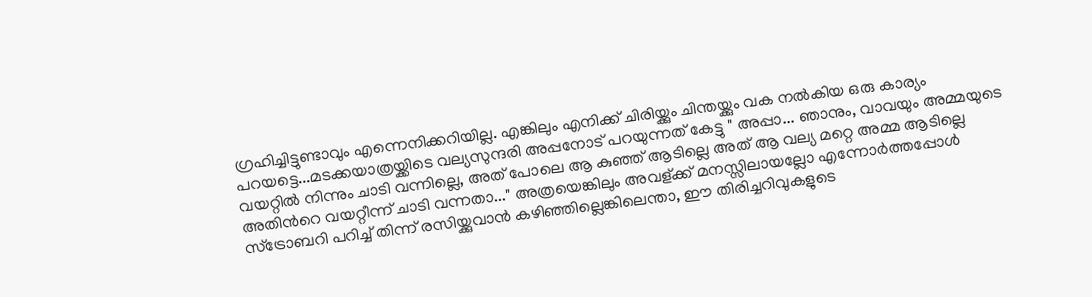ഗ്രഹിച്ചിട്ടുണ്ടാവും എന്നെനിക്കറിയില്ല. എങ്കിലും എനിക്ക് ചിരിയ്ക്കും ചിന്തയ്ക്കും വക നല്‍കിയ ഒരു കാര്യം പറയട്ടെ...മടക്കയാത്രയ്ക്കിടെ വല്യസുന്ദരി അപ്പനോട് പറയുന്നത് കേട്ടു " അപ്പാ... ഞാനും, വാവയും അമ്മയുടെ വയറ്റില്‍ നിന്നും ചാടി വന്നില്ലെ, അത് പോലെ ആ കുഞ്ഞ് ആടില്ലെ അത് ആ വല്യ മറ്റെ അമ്മ ആടില്ലെ അതിന്‍റെ വയറ്റീന്ന് ചാടി വന്നതാ..." അത്രയെങ്കിലും അവള്ക്ക് മനസ്സിലായല്ലോ എന്നോര്‍ത്തപ്പോള്‍ സ്ട്രോബറി പറിച്ച് തിന്ന് രസിയ്ക്കുവാന്‍ കഴിഞ്ഞില്ലെങ്കിലെന്താ, ഈ തിരിച്ചറിവുകളുടെ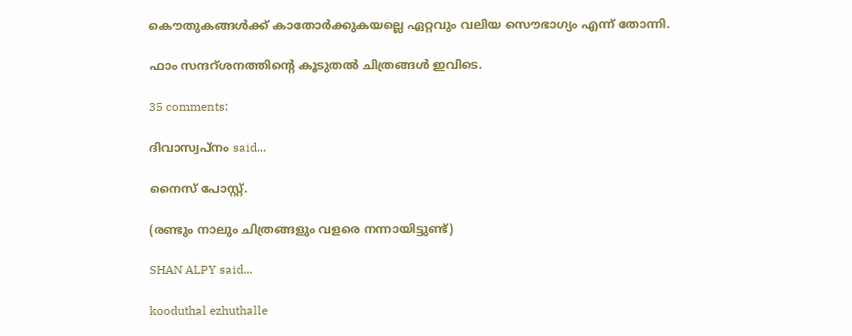കൌതുകങ്ങള്‍ക്ക് കാതോര്‍ക്കുകയല്ലെ ഏറ്റവും വലിയ സൌഭാഗ്യം എന്ന് തോന്നി.

ഫാം സന്ദറ്ശനത്തിന്‍റെ കൂടുതല്‍ ചിത്രങ്ങള്‍ ഇവിടെ.

35 comments:

ദിവാസ്വപ്നം said...

നൈസ് പോസ്റ്റ്.

(രണ്ടും നാലും ചിത്രങ്ങളും വളരെ നന്നായിട്ടുണ്ട്)

SHAN ALPY said...

kooduthal ezhuthalle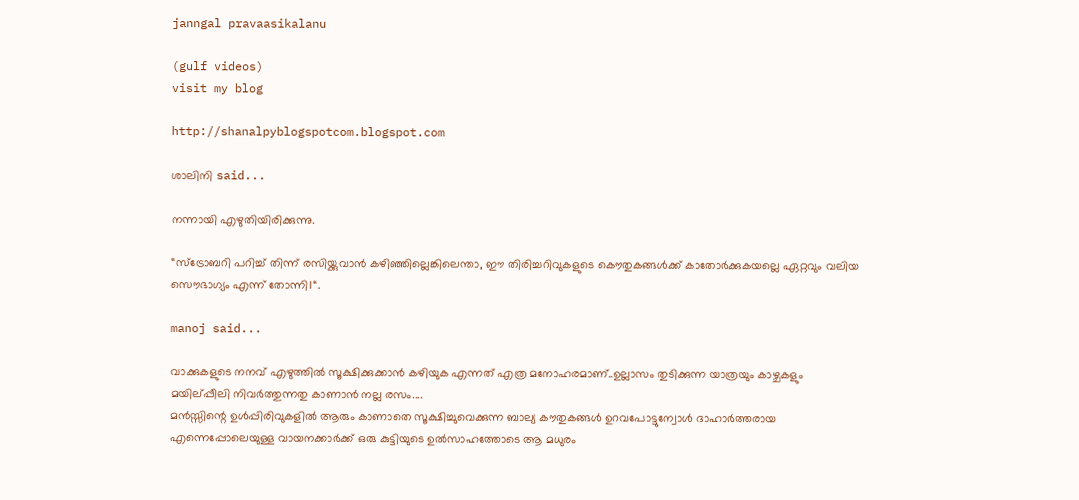janngal pravaasikalanu

(gulf videos)
visit my blog

http://shanalpyblogspotcom.blogspot.com

ശാലിനി said...

നന്നായി എഴുതിയിരിക്കുന്നു.

“സ്ട്രോബറി പറിച്ച് തിന്ന് രസിയ്ക്കുവാന്‍ കഴിഞ്ഞില്ലെങ്കിലെന്താ, ഈ തിരിച്ചറിവുകളുടെ കൌതുകങ്ങള്‍ക്ക് കാതോര്‍ക്കുകയല്ലെ ഏറ്റവും വലിയ സൌഭാഗ്യം എന്ന് തോന്നി।“.

manoj said...

വാക്കുകളുടെ നനവ് എഴുത്തില്‍ സൂക്ഷിക്കുക്കാന്‍ കഴിയുക എന്നത് എത്ര മനോഹരമാണ്..ഉല്ലാസം തുടിക്കുന്ന യാത്രയും കാഴ്ചകളും മയില്പ്പീലി നിവര്‍ത്തുന്നതു കാണാന്‍ നല്ല രസം....
മന്‍സ്സിന്റെ ഉള്‍പ്പിരിവുകളില്‍ ആരും കാണാതെ സൂക്ഷിച്ചുവെക്കുന്ന ബാല്യ കൗതുകങ്ങള്‍ ഉറവപോട്ടുന്വോള്‍ ദാഹാര്‍ത്തരായ എന്നെപ്പോലെയുള്ള വായനക്കാര്‍ക്ക് ഒരു കുട്ടിയുടെ ഉല്‍സാഹത്തോടെ ആ മധുരം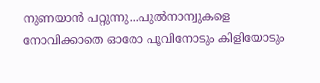നുണയാന്‍ പറ്റുന്നു...പുല്‍നാന്വുകളെ നോവിക്കാതെ ഓരോ പൂവിനോടും കിളിയോടും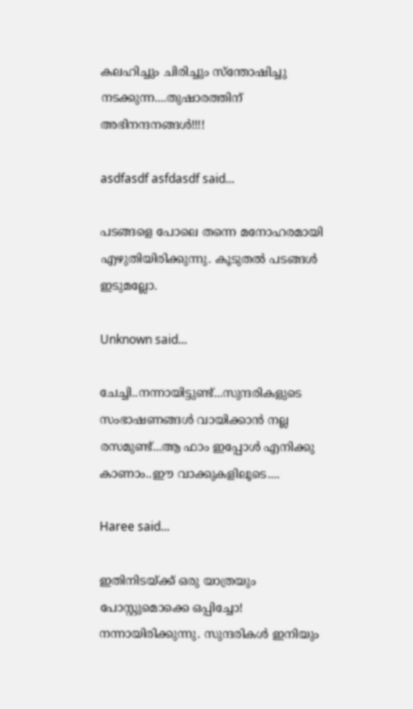കലഹിച്ചും ചിരിച്ചും സ്ന്തോഷിച്ചു നടക്കുന്ന....തുഷാരത്തിന് അഭിനന്ദനങ്ങള്‍!!!!

asdfasdf asfdasdf said...

പടങ്ങളെ പോലെ തന്നെ മനോഹരമായി എഴുതിയിരിക്കുന്നു. കൂടുതല്‍ പടങ്ങള്‍ ഇടുമല്ലോ.

Unknown said...

ചേച്ചി..നന്നായിട്ടുണ്ട്...സുന്ദരികളുടെ സംഭാഷണങ്ങള്‍ വായിക്കാന്‍ നല്ല രസമുണ്ട്...ആ ഫാം ഇപ്പോള്‍ എനിക്കു കാണാം..ഈ വാക്കുകളിലൂടെ....

Haree said...

ഇതിനിടയ്ക്ക് ഒരു യാത്രയും പോസ്റ്റുമൊക്കെ ഒപ്പിച്ചോ! നന്നായിരിക്കുന്നു. സുന്ദരികള്‍ ഇനിയും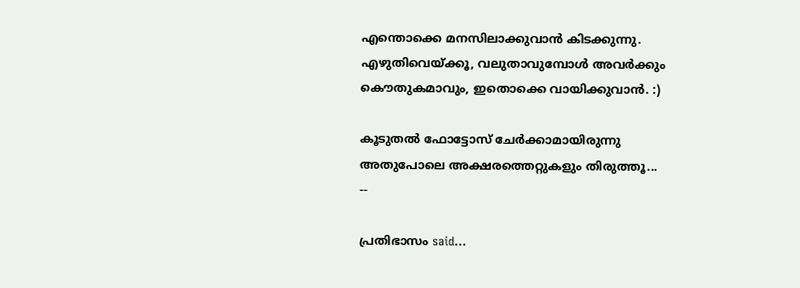എന്തൊക്കെ മനസിലാക്കുവാന്‍ കിടക്കുന്നു. എഴുതിവെയ്ക്കൂ, വലുതാവുമ്പോള്‍ അവര്‍ക്കും കൌതുകമാവും, ഇതൊക്കെ വായിക്കുവാന്‍. :)

കൂടുതല്‍ ഫോട്ടോസ് ചേര്‍ക്കാമായിരുന്നു അതുപോലെ അക്ഷരത്തെറ്റുകളും തിരുത്തൂ...
--

പ്രതിഭാസം said...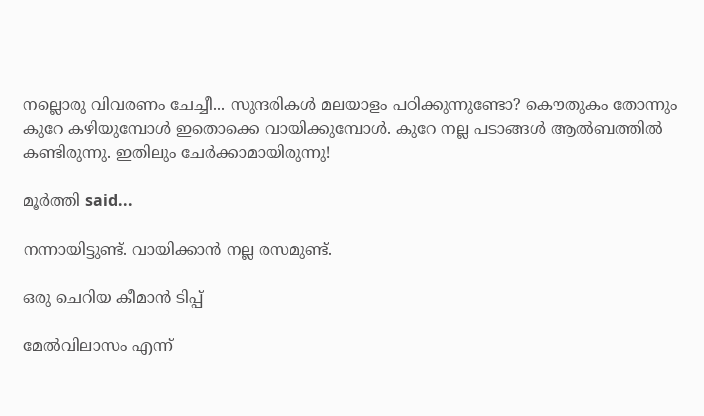നല്ലൊരു വിവരണം ചേച്ചീ... സുന്ദരികള്‍ മലയാളം പഠിക്കുന്നുണ്ടോ? കൌതുകം തോന്നും കുറേ കഴിയുമ്പോള്‍ ഇതൊക്കെ വായിക്കുമ്പോള്‍. കുറേ നല്ല പടാങ്ങള്‍ ആല്‍ബത്തില്‍ കണ്ടിരുന്നു. ഇതിലും ചേര്‍ക്കാമായിരുന്നു!

മൂര്‍ത്തി said...

നന്നായിട്ടുണ്ട്. വായിക്കാന്‍ നല്ല രസമുണ്ട്.

ഒരു ചെറിയ കീമാന്‍ ടിപ്പ്

മേല്‍‌വിലാസം എന്ന്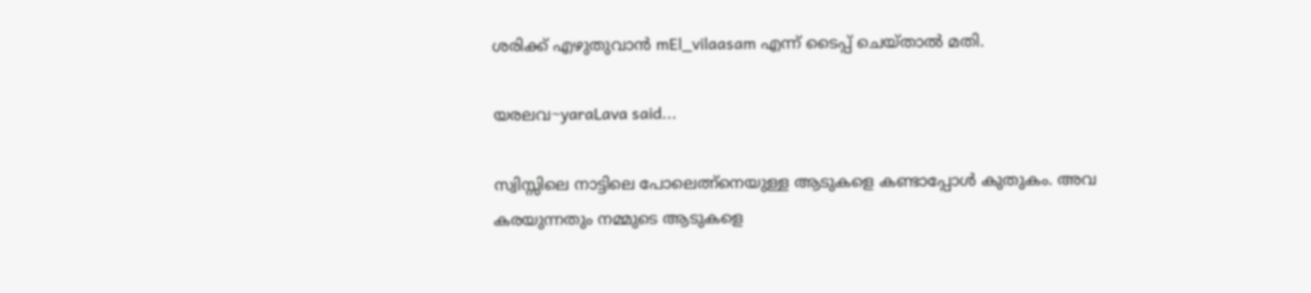ശരിക്ക് എഴുതുവാന്‍ mEl_vilaasam എന്ന് ടൈപ്പ് ചെയ്താല്‍ മതി.

യരലവ~yaraLava said...

സ്വിസ്സിലെ നാട്ടിലെ പോലെത്ന്നെയുള്ള ആടുകളെ കണ്ടാപ്പോള്‍ കുതുകം. അവ കരയുന്നതും നമ്മുടെ ആടുകളെ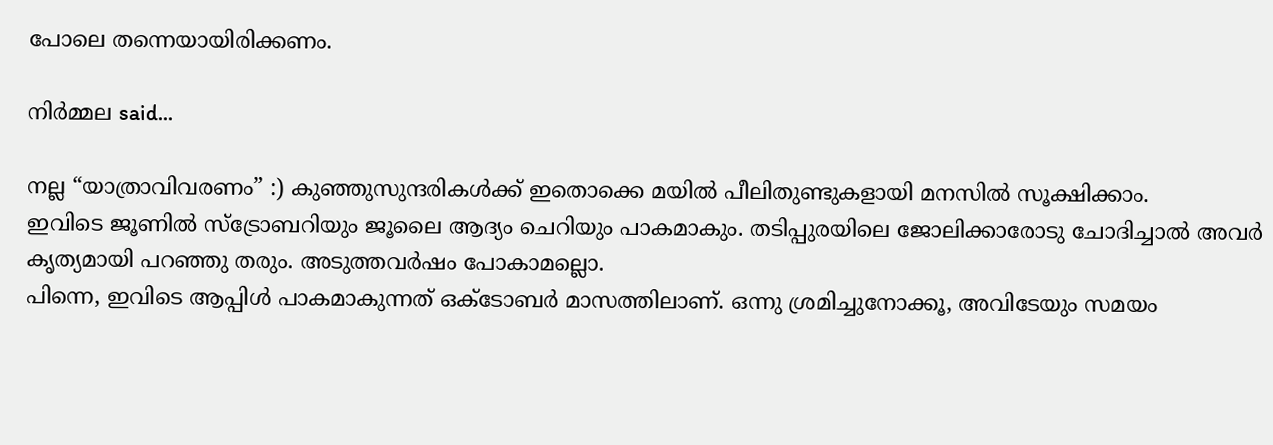പോലെ തന്നെയായിരിക്കണം.

നിര്‍മ്മല said...

നല്ല “യാത്രാവിവരണം” :) കുഞ്ഞുസുന്ദരികള്‍ക്ക് ഇതൊക്കെ മയില്‍ പീലിതുണ്ടുകളായി മനസില്‍ സൂക്ഷിക്കാം.
ഇവിടെ ജൂണില്‍ സ്ട്രോബറിയും ജൂലൈ ആദ്യം ചെറിയും പാ‍കമാകും. തടിപ്പുരയിലെ ജോലിക്കാരോടു ചോദിച്ചാല്‍ അവര്‍ കൃത്യമായി പറഞ്ഞു തരും. അടുത്തവര്‍ഷം പോകാമല്ലൊ.
പിന്നെ, ഇവിടെ ആപ്പിള്‍ പാകമാകുന്നത് ഒക്ടോബര്‍ മാസത്തിലാണ്. ഒന്നു ശ്രമിച്ചുനോക്കൂ, അവിടേയും സമയം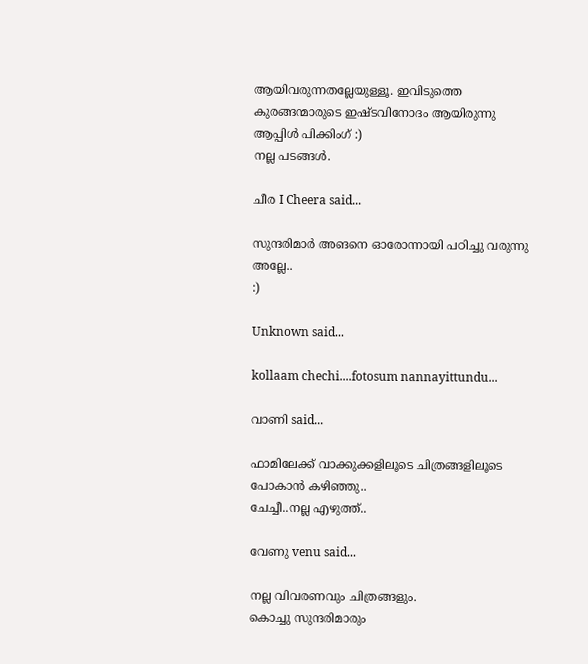ആയിവരുന്നതല്ലേയുള്ളൂ. ഇവിടുത്തെ കുരങ്ങന്മാരുടെ ഇഷ്ടവിനോദം ആയിരുന്നു ആപ്പിള്‍ പിക്കിംഗ് :)
നല്ല പടങ്ങള്‍.

ചീര I Cheera said...

സുന്ദരിമാര്‍ അങനെ ഓരോന്നായി പഠിച്ചു വരുന്നു അല്ലേ..
:)

Unknown said...

kollaam chechi....fotosum nannayittundu...

വാണി said...

ഫാമിലേക്ക് വാക്കുക്കളിലൂടെ ചിത്രങ്ങളിലൂടെ പോകാന്‍ കഴിഞ്ഞു..
ചേച്ചീ..നല്ല എഴുത്ത്..

വേണു venu said...

നല്ല വിവരണവും ചിത്രങ്ങളും.
കൊച്ചു സുന്ദരിമാരും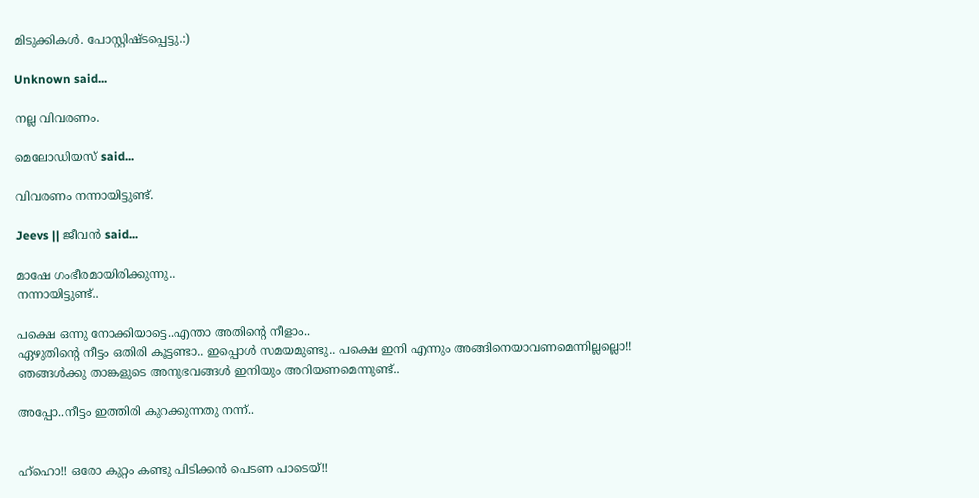മിടുക്കികള്‍‍. പോസ്റ്റിഷ്ടപ്പെട്ടു.:)

Unknown said...

നല്ല വിവരണം.

മെലോഡിയസ് said...

വിവരണം നന്നായിട്ടുണ്ട്.

Jeevs || ജീവന്‍ said...

മാഷേ ഗംഭീരമായിരിക്കുന്നു..
നന്നായിട്ടുണ്ട്..

പക്ഷെ ഒന്നു നോക്കിയാട്ടെ..എന്താ അതിന്റെ നീളാം..
ഏഴുതിന്റെ നീട്ടം ഒതിരി കൂട്ടണ്ടാ.. ഇപ്പൊള്‍ സമയമുണ്ടു.. പക്ഷെ ഇനി എന്നും അങ്ങിനെയാവണമെന്നില്ലല്ലൊ!!
ഞങ്ങള്‍ക്കു താങ്കളുടെ അനുഭവങ്ങള്‍ ഇനിയും അറിയണമെന്നുണ്ട്..

അപ്പോ..നീട്ടം ഇത്തിരി കുറക്കുന്നതു നന്ന്..


ഹ്ഹൊ!! ഒരോ കുറ്റം കണ്ടു പിടിക്കന്‍ പെടണ പാടെയ്!!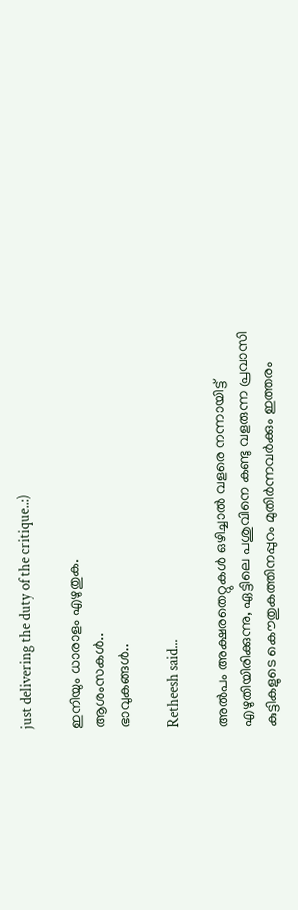just delivering the duty of the critique..:)

ഇനിയും ധാരാളം എഴുതുക.
ആശംസകള്‍..
ഭാവുകങ്ങള്‍..

Retheesh said...

അല്‍പം അക്ഷരതെറ്റുകള്‍ ഒഴിച്ചാല്‍ വളരെ നന്നായിട്ട് എഴുതിയിരിക്കുന്നു, ഏട്ടിലെ പശുവിനെ കണ്ടു വളരുന്ന പ്രവാസി കുട്ടികളുടെ കൌതുകത്തിനപ്പുറം മുതിര്‍ന്നവര്‍ക്കും ഇത്തരം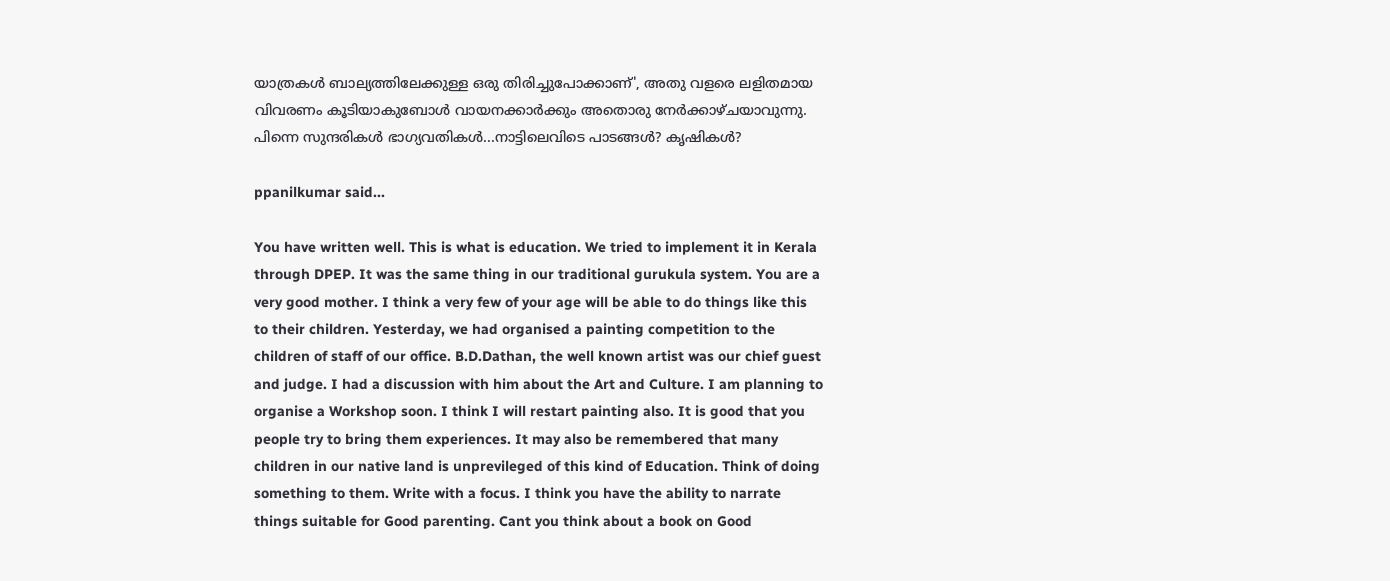യാത്രകള്‍ ബാല്യത്തിലേക്കുള്ള ഒരു തിരിച്ചുപോക്കാണ്', അതു വളരെ ലളിതമായ വിവരണം കൂടിയാകുബോള്‍ വായനക്കാര്‍ക്കും അതൊരു നേര്‍ക്കാഴ്ചയാവുന്നു. പിന്നെ സുന്ദരികള്‍ ഭാഗ്യവതികള്‍...നാട്ടിലെവിടെ പാടങ്ങള്‍? കൃഷികള്‍?

ppanilkumar said...

You have written well. This is what is education. We tried to implement it in Kerala through DPEP. It was the same thing in our traditional gurukula system. You are a very good mother. I think a very few of your age will be able to do things like this to their children. Yesterday, we had organised a painting competition to the children of staff of our office. B.D.Dathan, the well known artist was our chief guest and judge. I had a discussion with him about the Art and Culture. I am planning to organise a Workshop soon. I think I will restart painting also. It is good that you people try to bring them experiences. It may also be remembered that many children in our native land is unprevileged of this kind of Education. Think of doing something to them. Write with a focus. I think you have the ability to narrate things suitable for Good parenting. Cant you think about a book on Good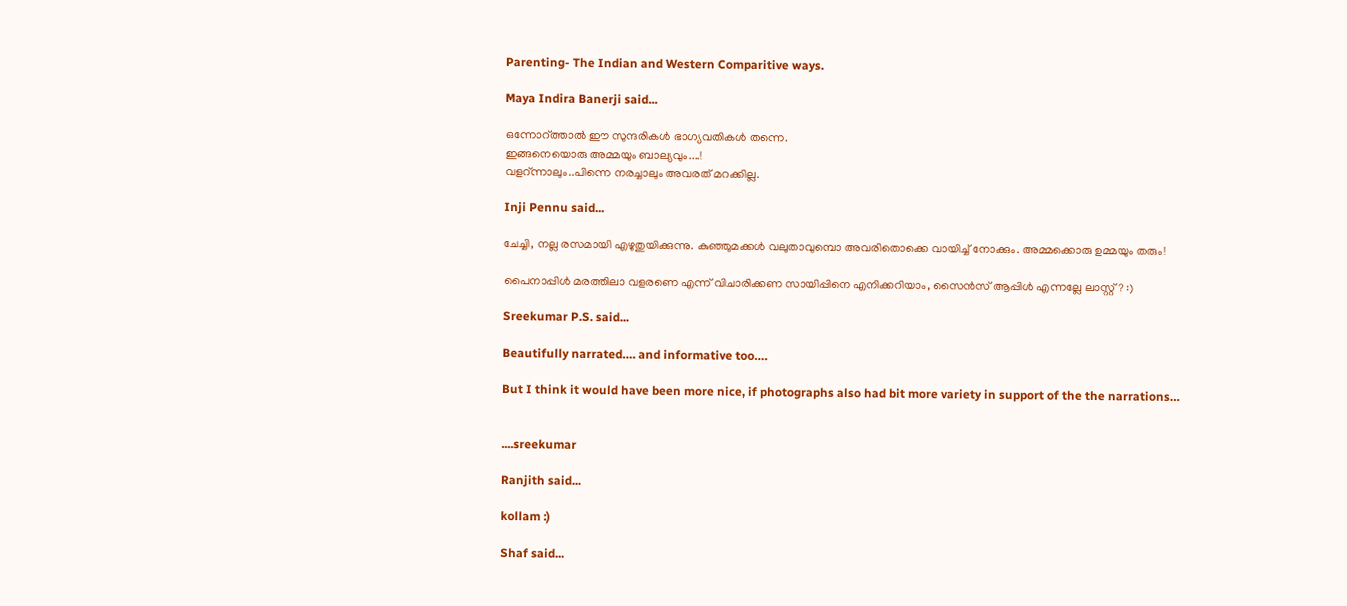Parenting- The Indian and Western Comparitive ways.

Maya Indira Banerji said...

ഒന്നോറ്ത്താല്‍ ഈ സുന്ദരികള്‍ ഭാഗ്യവതികള്‍ തന്നെ.
ഇങ്ങനെയൊരു അമ്മയും ബാല്യവും....!
വളറ്ന്നാലും..പിന്നെ നരച്ചാലും അവരത് മറക്കില്ല.

Inji Pennu said...

ചേച്ചി, നല്ല രസമായി എഴുതുയിക്കുന്നു. കുഞ്ഞുമക്കള്‍ വലുതാവുമ്പൊ അവരിതൊക്കെ വായിച്ച് നോക്കും. അമ്മക്കൊരു ഉമ്മയും തരും!

പൈനാപ്പിള്‍ മരത്തിലാ വളരണെ എന്ന് വിചാരിക്കണ സായിപ്പിനെ എനിക്കറിയാം, സൈന്‍സ് ആപ്പിള്‍ എന്നല്ലേ ലാസ്റ്റ്? :)

Sreekumar P.S. said...

Beautifully narrated…. and informative too….

But I think it would have been more nice, if photographs also had bit more variety in support of the the narrations…


....sreekumar

Ranjith said...

kollam :)

Shaf said...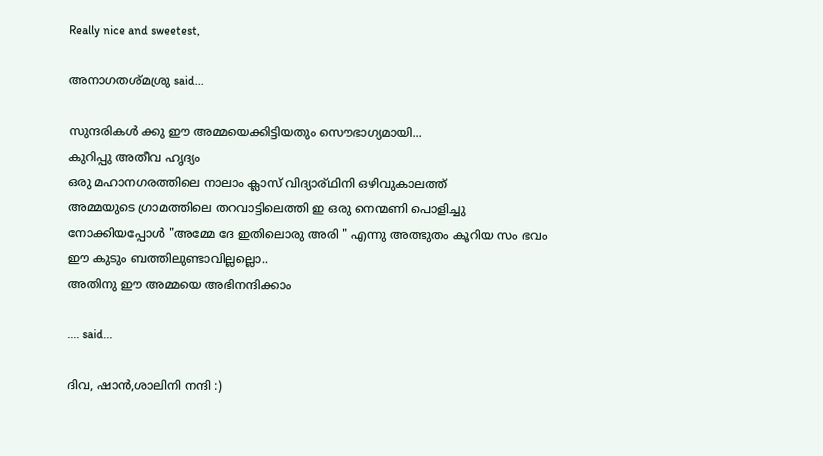Really nice and sweetest,

അനാഗതശ്മശ്രു said...

സുന്ദരികള്‍ ക്കു ഈ അമ്മയെക്കിട്ടിയതും സൌഭാഗ്യമായി...
കുറിപ്പു അതീവ ഹൃദ്യം
ഒരു മഹാനഗരത്തിലെ നാലാം ക്ലാസ് വിദ്യാര്ഥിനി ഒഴിവുകാലത്ത്
അമ്മയുടെ ഗ്രാമത്തിലെ തറവാട്ടിലെത്തി ഇ ഒരു നെന്മണി പൊളിച്ചു നോക്കിയപ്പോള്‍ "അമ്മേ ദേ ഇതിലൊരു അരി " എന്നു അത്ഭുതം കൂറിയ സം ഭവം ഈ കുടും ബത്തിലുണ്ടാവില്ലല്ലൊ..
അതിനു ഈ അമ്മയെ അഭിനന്ദിക്കാം

.... said...

ദിവ, ഷാന്‍,ശാലിനി നന്ദി :)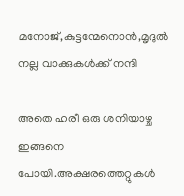മനോജ്,കുട്ടന്മേനൊന്‍,മൃദുല്‍ നല്ല വാക്കുകള്‍ക്ക് നന്ദി

അതെ ഹരീ ഒരു ശനിയാഴ്ച ഇങ്ങനെ പോയി.അക്ഷരത്തെറ്റുകള്‍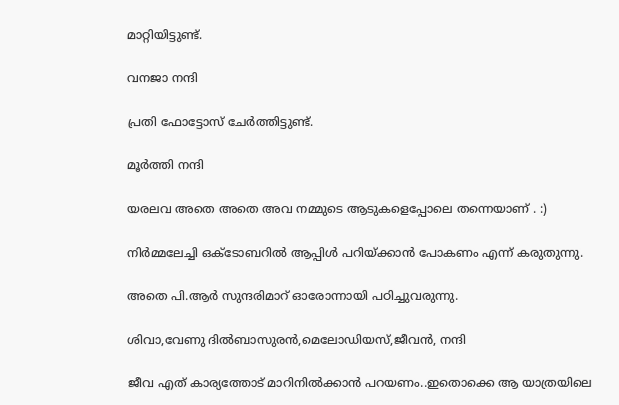മാറ്റിയിട്ടുണ്ട്.

വനജാ നന്ദി

പ്രതി ഫോട്ടോസ് ചേര്‍ത്തിട്ടുണ്ട്.

മൂര്‍ത്തി നന്ദി

യരലവ അതെ അതെ അവ നമ്മുടെ ആടുകളെപ്പോലെ തന്നെയാണ് . :)

നിര്‍മ്മലേച്ചി ഒക്ടോബറില്‍ ആപ്പിള്‍ പറിയ്ക്കാന്‍ പോകണം എന്ന് കരുതുന്നു.

അതെ പി.ആര്‍ സുന്ദരിമാറ് ഓരോന്നായി പഠിച്ചുവരുന്നു.

ശിവാ,വേണു ദില്‍ബാസുരന്‍,മെലോഡിയസ്,ജീവന്‍, നന്ദി

ജീവ എത് കാര്യത്തോട് മാറിനില്‍ക്കാന്‍ പറയണം..ഇതൊക്കെ ആ യാത്രയിലെ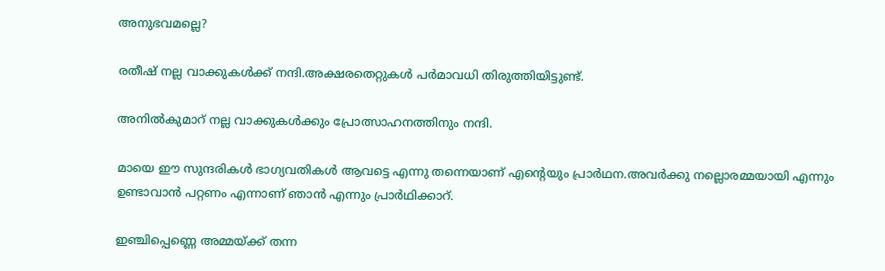അനുഭവമല്ലെ?

രതീഷ് നല്ല വാക്കുകള്‍ക്ക് നന്ദി.അക്ഷരതെറ്റുകള്‍ പര്‍മാവധി തിരുത്തിയിട്ടുണ്ട്.

അനില്‍കുമാറ് നല്ല വാക്കുകള്‍ക്കും പ്രോത്സാഹനത്തിനും നന്ദി.

മായെ ഈ സുന്ദരികള്‍ ഭാഗ്യവതികള്‍ ആവട്ടെ എന്നു തന്നെയാണ് എന്‍റെയും പ്രാര്‍ഥന.അവര്‍ക്കു നല്ലൊരമ്മയായി എന്നും ഉണ്ടാവാന്‍ പറ്റണം എന്നാണ് ഞാന്‍ എന്നും പ്രാര്‍ഥിക്കാറ്.

ഇഞ്ചിപ്പെണ്ണെ അമ്മയ്ക്ക് തന്ന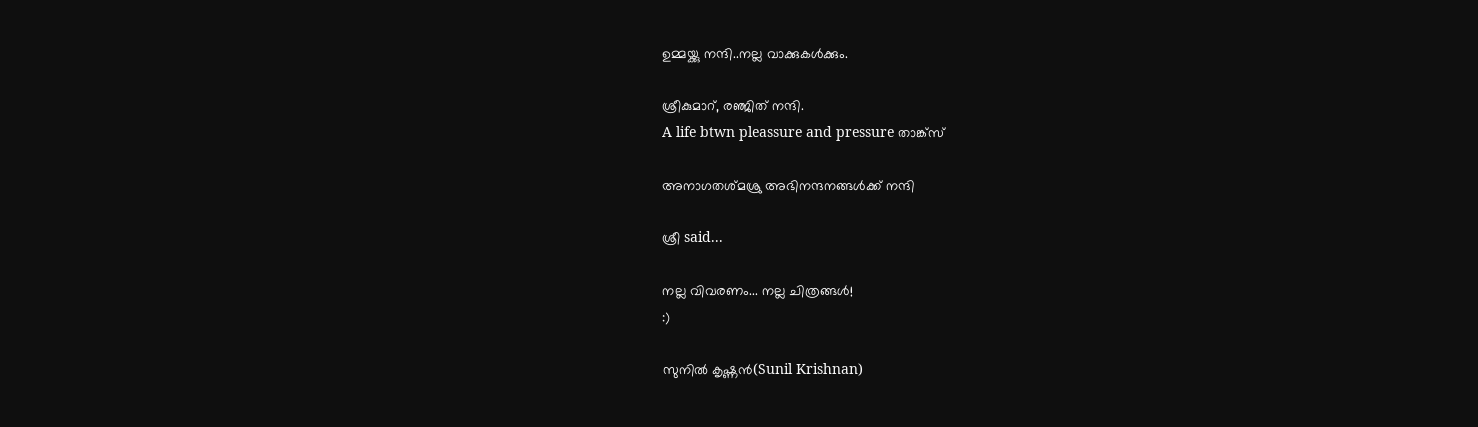ഉമ്മയ്ക്കു നന്ദി..നല്ല വാക്കുകള്‍ക്കും.

ശ്രീകുമാറ്, രഞ്ജിത് നന്ദി.
A life btwn pleassure and pressure താങ്ക്സ്

അനാഗതശ്മശ്രു അഭിനന്ദനങ്ങള്‍ക്ക് നന്ദി

ശ്രീ said...

നല്ല വിവരണം... നല്ല ചിത്രങ്ങള്‍!
:)

സുനിൽ കൃഷ്ണൻ(Sunil Krishnan)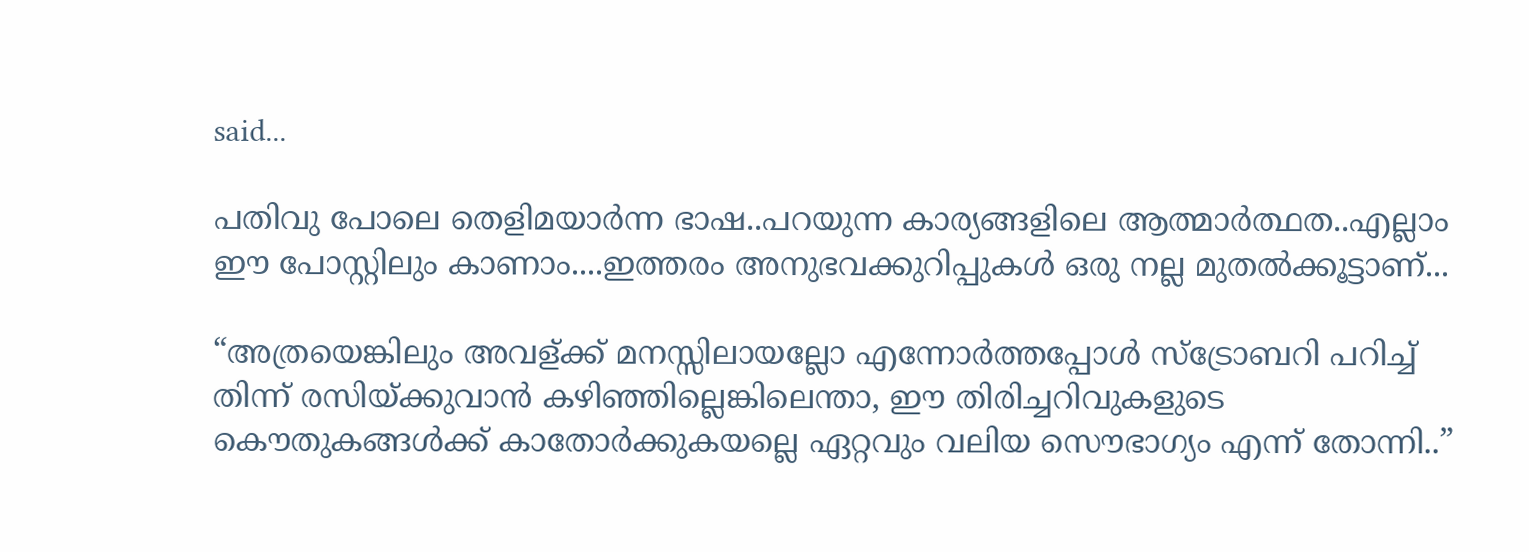said...

പതിവു പോലെ തെളിമയാര്‍ന്ന ഭാഷ..പറയുന്ന കാര്യങ്ങളിലെ ആത്മാര്‍ത്ഥത..എല്ലാം ഈ പോസ്റ്റിലും കാണാം....ഇത്തരം അനുഭവക്കുറിപ്പുകള്‍ ഒരു നല്ല മുതല്‍ക്കൂട്ടാണ്...

“അത്രയെങ്കിലും അവള്ക്ക് മനസ്സിലായല്ലോ എന്നോര്‍ത്തപ്പോള്‍ സ്ട്രോബറി പറിച്ച് തിന്ന് രസിയ്ക്കുവാന്‍ കഴിഞ്ഞില്ലെങ്കിലെന്താ, ഈ തിരിച്ചറിവുകളുടെ കൌതുകങ്ങള്‍ക്ക് കാതോര്‍ക്കുകയല്ലെ ഏറ്റവും വലിയ സൌഭാഗ്യം എന്ന് തോന്നി..”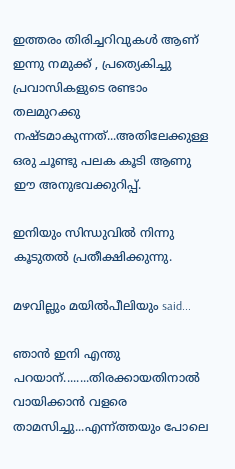ഇത്തരം തിരിച്ചറിവുകള്‍ ആണ് ഇന്നു നമുക്ക് , പ്രത്യെകിച്ചു പ്രവാസികളുടെ രണ്ടാം തലമുറക്കു നഷ്ടമാകുന്നത്...അതിലേക്കുള്ള ഒരു ചൂണ്ടു പലക കൂടി ആണു ഈ അനുഭവക്കുറിപ്പ്.

ഇനിയും സിന്ധുവില്‍ നിന്നു കൂടുതല്‍ പ്രതീക്ഷിക്കുന്നു.

മഴവില്ലും മയില്‍‌പീലിയും said...

ഞാന്‍ ഇനി എന്തു പറയാന്........തിരക്കായതിനാല്‍ വായിക്കാന്‍ വളരെ താമസിച്ചു...എന്ന്ത്തയും പോലെ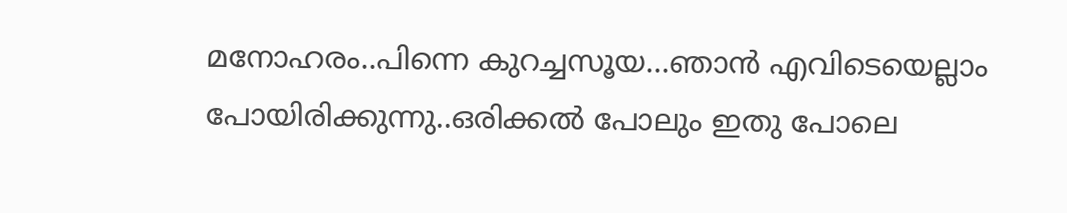മനോഹരം..പിന്നെ കുറച്ചസൂയ...ഞാന്‍ എവിടെയെല്ലാം പോയിരിക്കുന്നു..ഒരിക്കല്‍ പോലും ഇതു പോലെ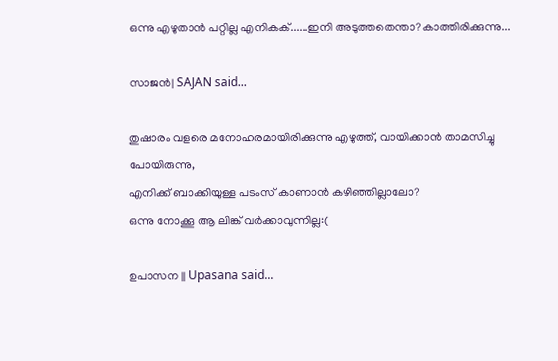ഒന്നു എഴുതാന്‍ പറ്റില്ല എനികക്......ഇനി അടുത്തതെന്താ?കാത്തിരിക്കുന്നു...

സാജന്‍| SAJAN said...

തുഷാരം വളരെ മനോഹരമായിരിക്കുന്നു എഴുത്ത്, വായിക്കാന്‍ താമസിച്ചു പോയിരുന്നു,
എനിക്ക് ബാക്കിയുള്ള പടംസ് കാണാന്‍ കഴിഞ്ഞില്ലാലോ?
ഒന്നു നോക്കൂ ആ ലിങ്ക് വര്‍ക്കാവുന്നില്ല:(

ഉപാസന || Upasana said...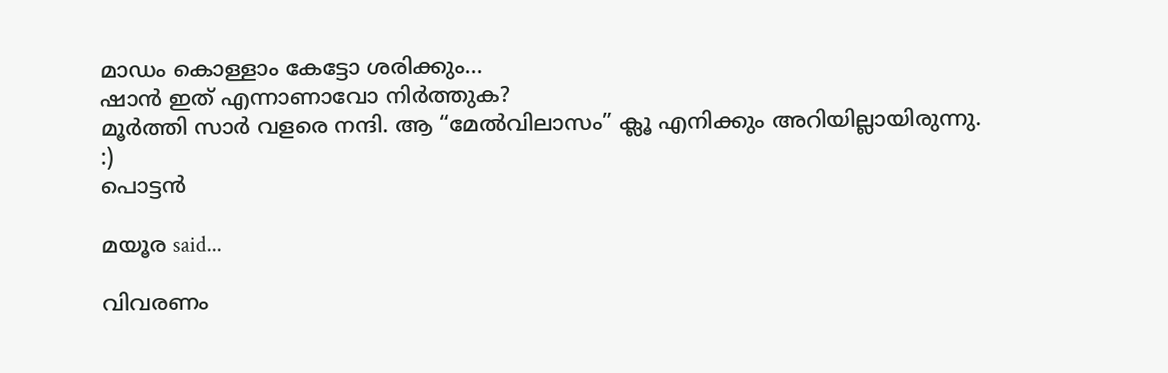മാഡം കൊള്ളാം കേട്ടോ ശരിക്കും...
ഷാന്‍ ഇത് എന്നാണാവോ നിര്‍ത്തുക?
മൂര്‍ത്തി സാര്‍ വളരെ നന്ദി. ആ “മേല്‍‌വിലാസം” ക്ലൂ എനിക്കും അറിയില്ലായിരുന്നു.
:)
പൊട്ടന്‍

മയൂര said...

വിവരണം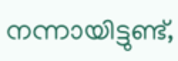നന്നായിട്ടുണ്ട്,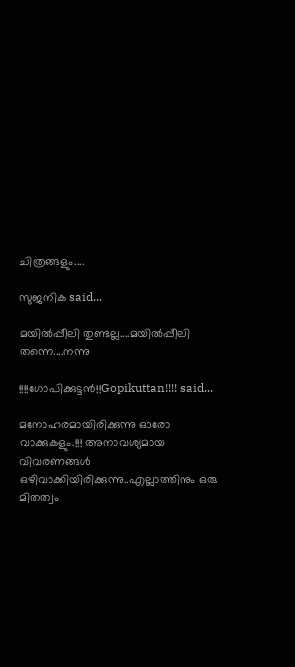ചിത്രങ്ങളും....

സുജനിക said...

മയില്‍പ്പീലി തുണ്ടല്ല....മയില്‍പ്പീലി തന്നെ....നന്നു

!!!!ഗോപിക്കുട്ടന്‍!!Gopikuttan!!!! said...

മനോഹരമായിരിക്കുന്നു ഓരോ വാക്കുകളും.!!! അനാവശ്യമായ വിവരണങ്ങള്‍ ഒഴിവാക്കിയിരിക്കുന്നു..എല്ലാത്തിനും ഒരു മിതത്വം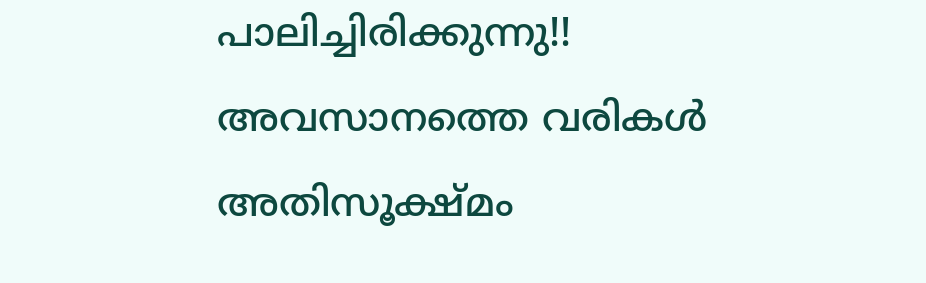പാലിച്ചിരിക്കുന്നു!! അവസാനത്തെ വരികള്‍ അതിസൂക്ഷ്മം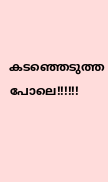കടഞ്ഞെടുത്ത പോലെ!!!!!!